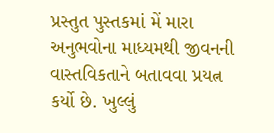પ્રસ્તુત પુસ્તકમાં મેં મારા અનુભવોના માધ્યમથી જીવનની વાસ્તવિકતાને બતાવવા પ્રયત્ન કર્યો છે. ખુલ્લું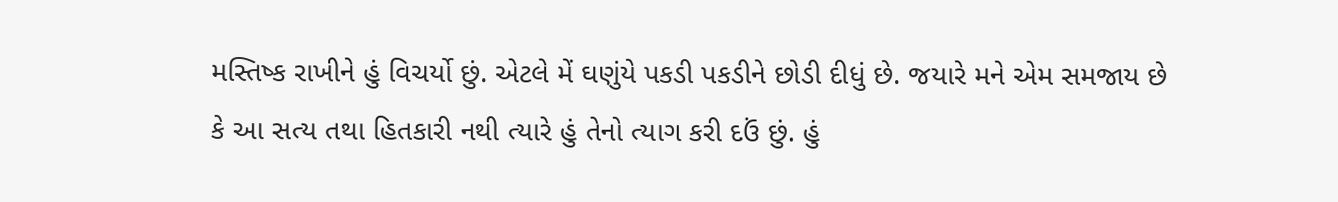મસ્તિષ્ક રાખીને હું વિચર્યો છું. એટલે મેં ઘણુંયે પકડી પકડીને છોડી દીધું છે. જયારે મને એમ સમજાય છે કે આ સત્ય તથા હિતકારી નથી ત્યારે હું તેનો ત્યાગ કરી દઉં છું. હું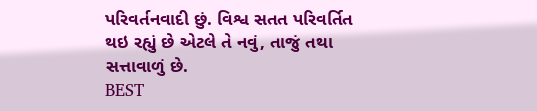પરિવર્તનવાદી છું. વિશ્વ સતત પરિવર્તિત થઇ રહ્યું છે એટલે તે નવું, તાજું તથા સત્તાવાળું છે.
BEST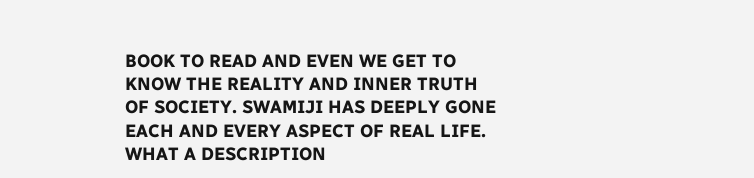BOOK TO READ AND EVEN WE GET TO KNOW THE REALITY AND INNER TRUTH OF SOCIETY. SWAMIJI HAS DEEPLY GONE EACH AND EVERY ASPECT OF REAL LIFE. WHAT A DESCRIPTION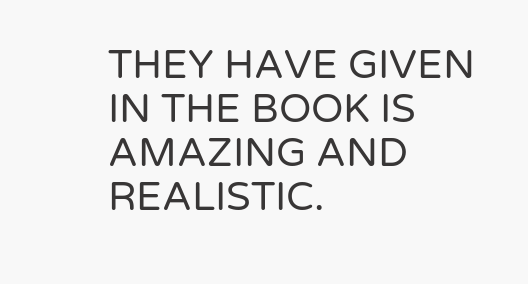THEY HAVE GIVEN IN THE BOOK IS AMAZING AND REALISTIC.